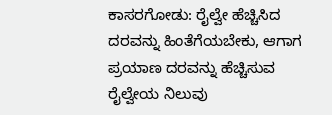ಕಾಸರಗೋಡು: ರೈಲ್ವೇ ಹೆಚ್ಚಿಸಿದ ದರವನ್ನು ಹಿಂತೆಗೆಯಬೇಕು, ಆಗಾಗ ಪ್ರಯಾಣ ದರವನ್ನು ಹೆಚ್ಚಿಸುವ ರೈಲ್ವೇಯ ನಿಲುವು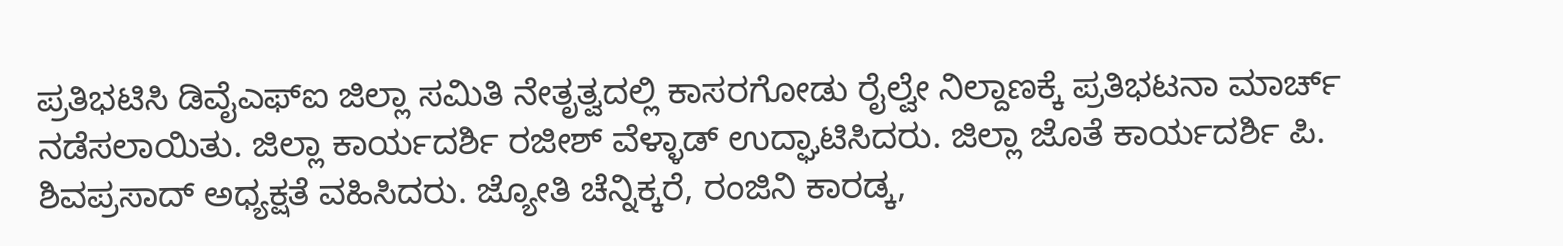ಪ್ರತಿಭಟಿಸಿ ಡಿವೈಎಫ್ಐ ಜಿಲ್ಲಾ ಸಮಿತಿ ನೇತೃತ್ವದಲ್ಲಿ ಕಾಸರಗೋಡು ರೈಲ್ವೇ ನಿಲ್ದಾಣಕ್ಕೆ ಪ್ರತಿಭಟನಾ ಮಾರ್ಚ್ ನಡೆಸಲಾಯಿತು. ಜಿಲ್ಲಾ ಕಾರ್ಯದರ್ಶಿ ರಜೀಶ್ ವೆಳ್ಳಾಡ್ ಉದ್ಘಾಟಿಸಿದರು. ಜಿಲ್ಲಾ ಜೊತೆ ಕಾರ್ಯದರ್ಶಿ ಪಿ. ಶಿವಪ್ರಸಾದ್ ಅಧ್ಯಕ್ಷತೆ ವಹಿಸಿದರು. ಜ್ಯೋತಿ ಚೆನ್ನಿಕ್ಕರೆ, ರಂಜಿನಿ ಕಾರಡ್ಕ,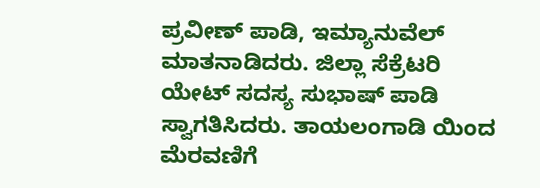ಪ್ರವೀಣ್ ಪಾಡಿ, ಇಮ್ಯಾನುವೆಲ್ ಮಾತನಾಡಿದರು. ಜಿಲ್ಲಾ ಸೆಕ್ರೆಟರಿ ಯೇಟ್ ಸದಸ್ಯ ಸುಭಾಷ್ ಪಾಡಿ ಸ್ವಾಗತಿಸಿದರು. ತಾಯಲಂಗಾಡಿ ಯಿಂದ ಮೆರವಣಿಗೆ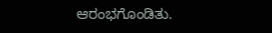ಆರಂಭಗೊಂಡಿತು.